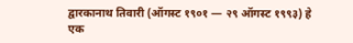द्वारकानाथ तिवारी (ऑगस्ट १९०१ — २९ ऑगस्ट १९९३) हे एक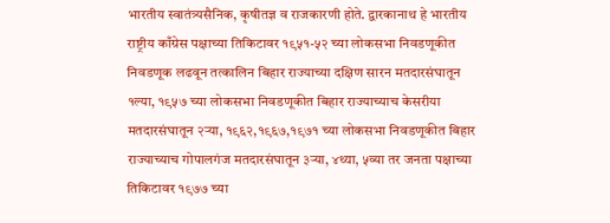भारतीय स्वातंत्र्यसैनिक, कृषीतज्ञ व राजकारणी होते. द्वारकानाथ हे भारतीय राष्ट्रीय काँग्रेस पक्षाच्या तिकिटावर १९५१-५२ च्या लोकसभा निवडणूकीत निवडणूक लढवून तत्कालिन बिहार राज्याच्या दक्षिण सारन मतदारसंघातून १ल्या, १९५७ च्या लोकसभा निवडणूकीत बिहार राज्याच्याच केसरीया मतदारसंघातून २ऱ्या, १९६२,१९६७,१९७१ च्या लोकसभा निवडणूकीत बिहार राज्याच्याच गोपालगंज मतदारसंघातून ३ऱ्या, ४थ्या, ५व्या तर जनता पक्षाच्या तिकिटावर १९७७ च्या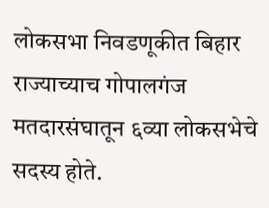लोकसभा निवडणूकीत बिहार राज्याच्याच गोपालगंज मतदारसंघातून ६व्या लोकसभेचे सदस्य होते.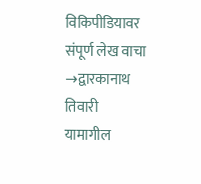विकिपीडियावर संपूर्ण लेख वाचा →द्वारकानाथ तिवारी
यामागील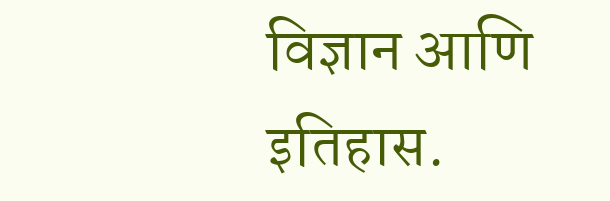विज्ञान आणि इतिहास.